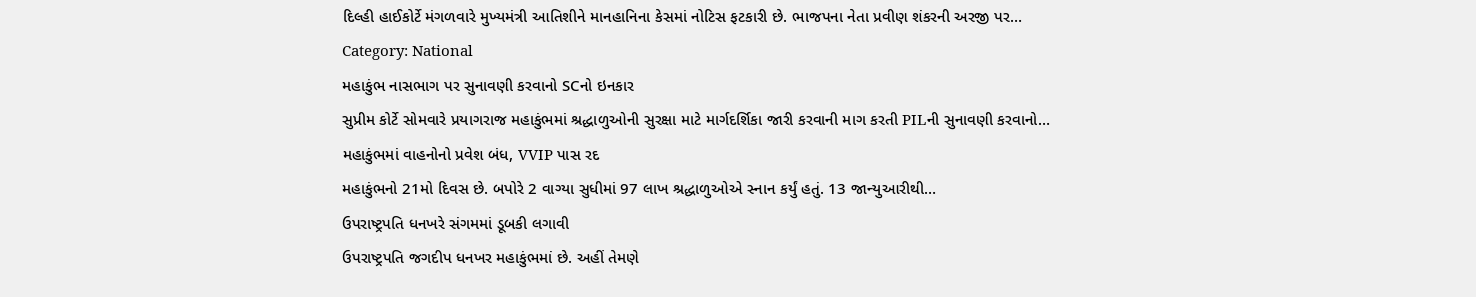દિલ્હી હાઈકોર્ટે મંગળવારે મુખ્યમંત્રી આતિશીને માનહાનિના કેસમાં નોટિસ ફટકારી છે. ભાજપના નેતા પ્રવીણ શંકરની અરજી પર…
Category: National
મહાકુંભ નાસભાગ પર સુનાવણી કરવાનો SCનો ઇનકાર
સુપ્રીમ કોર્ટે સોમવારે પ્રયાગરાજ મહાકુંભમાં શ્રદ્ધાળુઓની સુરક્ષા માટે માર્ગદર્શિકા જારી કરવાની માગ કરતી PILની સુનાવણી કરવાનો…
મહાકુંભમાં વાહનોનો પ્રવેશ બંધ, VVIP પાસ રદ
મહાકુંભનો 21મો દિવસ છે. બપોરે 2 વાગ્યા સુધીમાં 97 લાખ શ્રદ્ધાળુઓએ સ્નાન કર્યું હતું. 13 જાન્યુઆરીથી…
ઉપરાષ્ટ્રપતિ ધનખરે સંગમમાં ડૂબકી લગાવી
ઉપરાષ્ટ્રપતિ જગદીપ ધનખર મહાકુંભમાં છે. અહીં તેમણે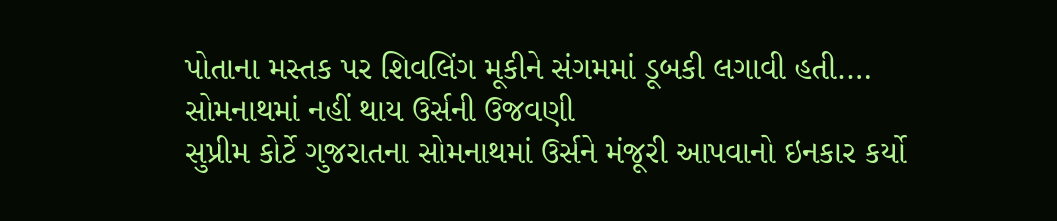પોતાના મસ્તક પર શિવલિંગ મૂકીને સંગમમાં ડૂબકી લગાવી હતી.…
સોમનાથમાં નહીં થાય ઉર્સની ઉજવણી
સુપ્રીમ કોર્ટે ગુજરાતના સોમનાથમાં ઉર્સને મંજૂરી આપવાનો ઇનકાર કર્યો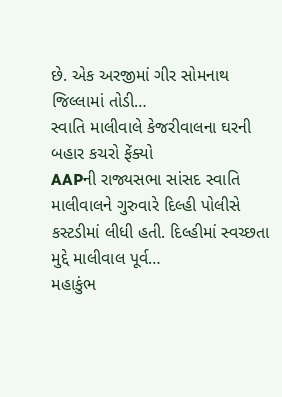છે. એક અરજીમાં ગીર સોમનાથ જિલ્લામાં તોડી…
સ્વાતિ માલીવાલે કેજરીવાલના ઘરની બહાર કચરો ફેંક્યો
AAPની રાજ્યસભા સાંસદ સ્વાતિ માલીવાલને ગુરુવારે દિલ્હી પોલીસે કસ્ટડીમાં લીધી હતી. દિલ્હીમાં સ્વચ્છતા મુદ્દે માલીવાલ પૂર્વ…
મહાકુંભ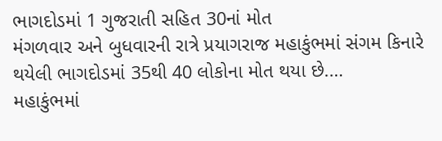ભાગદોડમાં 1 ગુજરાતી સહિત 30નાં મોત
મંગળવાર અને બુધવારની રાત્રે પ્રયાગરાજ મહાકુંભમાં સંગમ કિનારે થયેલી ભાગદોડમાં 35થી 40 લોકોના મોત થયા છે.…
મહાકુંભમાં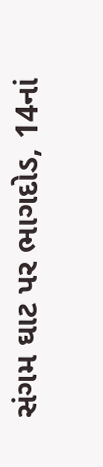સંગમ ઘાટ પર ભાગદોડ, 14નાં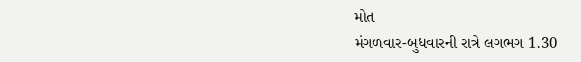મોત
મંગળવાર-બુધવારની રાત્રે લગભગ 1.30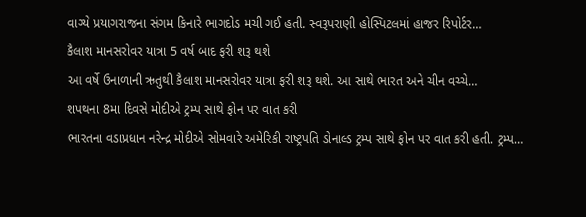વાગ્યે પ્રયાગરાજના સંગમ કિનારે ભાગદોડ મચી ગઈ હતી. સ્વરૂપરાણી હોસ્પિટલમાં હાજર રિપોર્ટર…
કૈલાશ માનસરોવર યાત્રા 5 વર્ષ બાદ ફરી શરૂ થશે
આ વર્ષે ઉનાળાની ઋતુથી કૈલાશ માનસરોવર યાત્રા ફરી શરૂ થશે. આ સાથે ભારત અને ચીન વચ્ચે…
શપથના 8મા દિવસે મોદીએ ટ્રમ્પ સાથે ફોન પર વાત કરી
ભારતના વડાપ્રધાન નરેન્દ્ર મોદીએ સોમવારે અમેરિકી રાષ્ટ્રપતિ ડોનાલ્ડ ટ્રમ્પ સાથે ફોન પર વાત કરી હતી. ટ્રમ્પ…